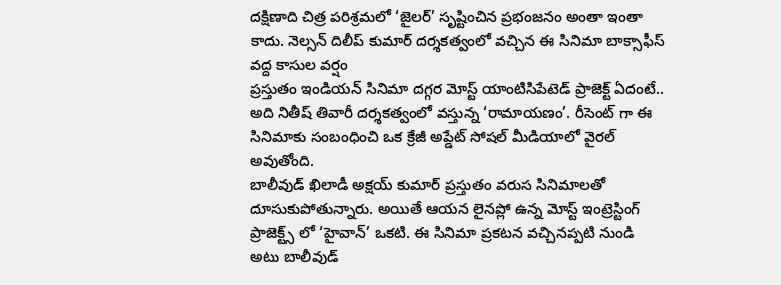దక్షిణాది చిత్ర పరిశ్రమలో ‘జైలర్’ సృష్టించిన ప్రభంజనం అంతా ఇంతా కాదు. నెల్సన్ దిలీప్ కుమార్ దర్శకత్వంలో వచ్చిన ఈ సినిమా బాక్సాఫీస్ వద్ద కాసుల వర్షం
ప్రస్తుతం ఇండియన్ సినిమా దగ్గర మోస్ట్ యాంటిసిపేటెడ్ ప్రాజెక్ట్ ఏదంటే.. అది నితీష్ తివారీ దర్శకత్వంలో వస్తున్న ‘రామాయణం’. రీసెంట్ గా ఈ సినిమాకు సంబంధించి ఒక క్రేజీ అప్డేట్ సోషల్ మీడియాలో వైరల్ అవుతోంది.
బాలీవుడ్ ఖిలాడీ అక్షయ్ కుమార్ ప్రస్తుతం వరుస సినిమాలతో దూసుకుపోతున్నారు. అయితే ఆయన లైనప్లో ఉన్న మోస్ట్ ఇంట్రెస్టింగ్ ప్రాజెక్ట్స్ లో ‘హైవాన్’ ఒకటి. ఈ సినిమా ప్రకటన వచ్చినప్పటి నుండి అటు బాలీవుడ్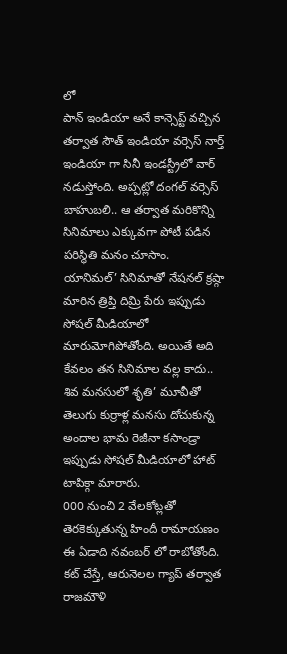లో
పాన్ ఇండియా అనే కాన్సెప్ట్ వచ్చిన తర్వాత సౌత్ ఇండియా వర్సెస్ నార్త్ ఇండియా గా సినీ ఇండస్ట్రీలో వార్ నడుస్తోంది. అప్పట్లో దంగల్ వర్సెస్ బాహుబలి.. ఆ తర్వాత మరికొన్ని సినిమాలు ఎక్కువగా పోటీ పడిన పరిస్థితి మనం చూసాం.
యానిమల్’ సినిమాతో నేషనల్ క్రష్గా మారిన త్రిప్తి దిమ్రి పేరు ఇప్పుడు సోషల్ మీడియాలో మారుమోగిపోతోంది. అయితే అది కేవలం తన సినిమాల వల్ల కాదు..
శివ మనసులో శృతి’ మూవీతో తెలుగు కుర్రాళ్ల మనసు దోచుకున్న అందాల భామ రెజీనా కసాండ్రా ఇప్పుడు సోషల్ మీడియాలో హాట్ టాపిక్గా మారారు.
000 నుంచి 2 వేలకోట్లతో తెరకెక్కుతున్న హిందీ రామాయణం ఈ ఏడాది నవంబర్ లో రాబోతోంది. కట్ చేస్తే, ఆరునెలల గ్యాప్ తర్వాత రాజమౌళి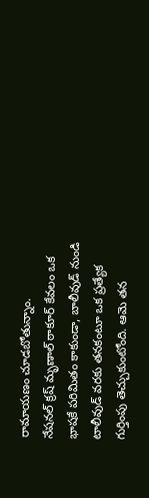రామాయణం చూడబోతున్నాం.
నేషనల్ క్రష్ మృణాల్ ఠాకూర్ కేవలం ఒక భాషకే పరిమితం కాకుండా, బాలీవుడ్ నుండి టాలీవుడ్ వరకు తనకంటూ ఒక ప్రత్యేక గుర్తింపు తెచ్చుకుంటోంది. ఆమె తన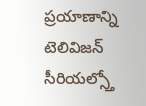ప్రయాణాన్ని టెలివిజన్ సీరియల్స్తో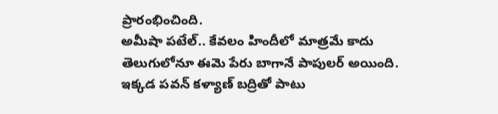ప్రారంభించింది.
అమీషా పటేల్.. కేవలం హిందీలో మాత్రమే కాదు తెలుగులోనూ ఈమె పేరు బాగానే పాపులర్ అయింది. ఇక్కడ పవన్ కళ్యాణ్ బద్రితో పాటు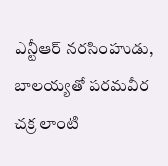ఎన్టీఆర్ నరసింహుడు, బాలయ్యతో పరమవీర చక్ర లాంటి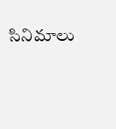సినిమాలు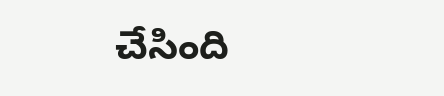చేసింది